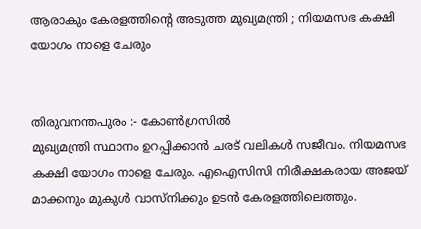ആരാകും കേരളത്തിന്റെ അടുത്ത മുഖ്യമന്ത്രി ; നിയമസഭ കക്ഷി യോഗം നാളെ ചേരും


തിരുവനന്തപുരം :- കോൺഗ്രസിൽ
മുഖ്യമന്ത്രി സ്ഥാനം ഉറപ്പിക്കാൻ ചരട് വലികൾ സജീവം. നിയമസഭ കക്ഷി യോഗം നാളെ ചേരും. എഐസിസി നിരീക്ഷകരായ അജയ് മാക്കനും മുകുൾ വാസ്ന‌ിക്കും ഉടൻ കേരളത്തിലെത്തും.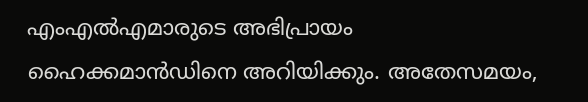എംഎൽഎമാരുടെ അഭിപ്രായം ഹൈക്കമാൻഡിനെ അറിയിക്കും. അതേസമയം,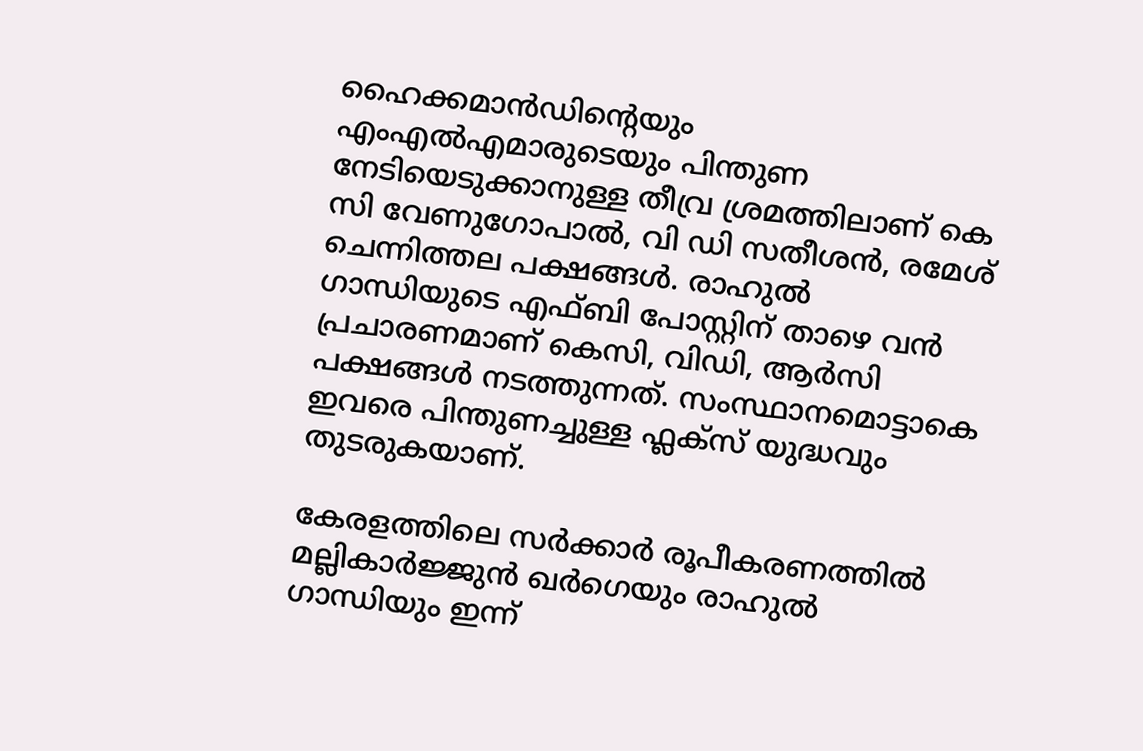ഹൈക്കമാൻഡിന്റെയും എംഎൽഎമാരുടെയും പിന്തുണ നേടിയെടുക്കാനുള്ള തീവ്ര ശ്രമത്തിലാണ് കെ സി വേണുഗോപാൽ, വി ഡി സതീശൻ, രമേശ് ചെന്നിത്തല പക്ഷങ്ങൾ. രാഹുൽ ഗാന്ധിയുടെ എഫ്ബി പോസ്റ്റിന് താഴെ വൻ പ്രചാരണമാണ് കെസി, വിഡി, ആർസി പക്ഷങ്ങൾ നടത്തുന്നത്. സംസ്ഥാനമൊട്ടാകെ ഇവരെ പിന്തുണച്ചുള്ള ഫ്ലക്സ് യുദ്ധവും തുടരുകയാണ്.

കേരളത്തിലെ സർക്കാർ രൂപീകരണത്തിൽ മല്ലികാർജ്ജുൻ ഖർഗെയും രാഹുൽ ഗാന്ധിയും ഇന്ന്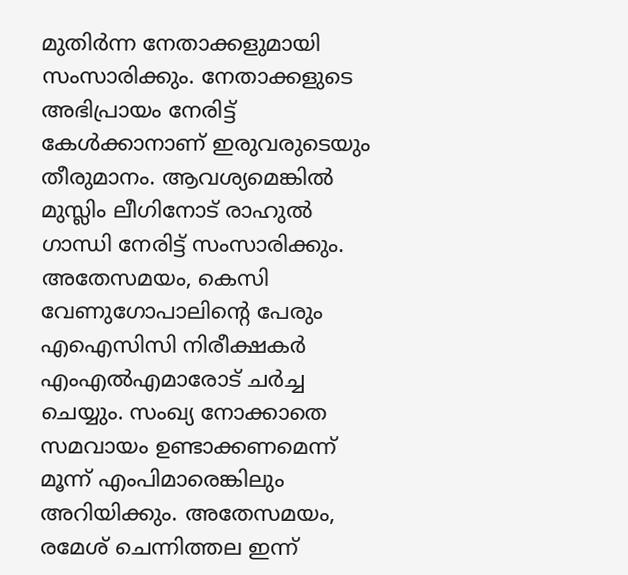മുതിർന്ന നേതാക്കളുമായി സംസാരിക്കും. നേതാക്കളുടെ അഭിപ്രായം നേരിട്ട് കേൾക്കാനാണ് ഇരുവരുടെയും തീരുമാനം. ആവശ്യമെങ്കിൽ മുസ്ലിം ലീഗിനോട് രാഹുൽ ഗാന്ധി നേരിട്ട് സംസാരിക്കും. അതേസമയം, കെസി വേണുഗോപാലിൻ്റെ പേരും എഐസിസി നിരീക്ഷകർ എംഎൽഎമാരോട് ചർച്ച ചെയ്യും. സംഖ്യ നോക്കാതെ സമവായം ഉണ്ടാക്കണമെന്ന് മൂന്ന് എംപിമാരെങ്കിലും അറിയിക്കും. അതേസമയം, രമേശ് ചെന്നിത്തല ഇന്ന്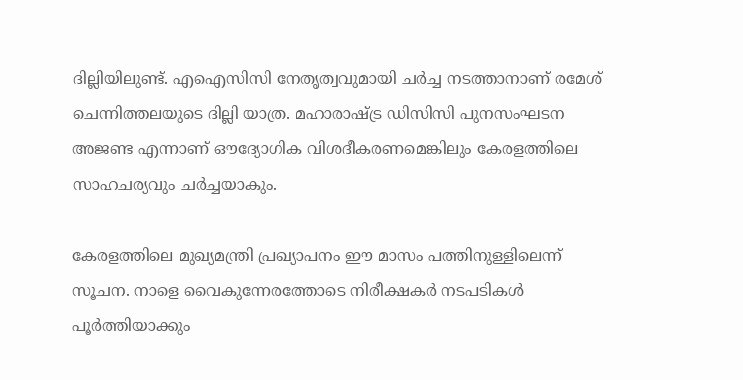ദില്ലിയിലുണ്ട്. എഐസിസി നേതൃത്വവുമായി ചർച്ച നടത്താനാണ് രമേശ് ചെന്നിത്തലയുടെ ദില്ലി യാത്ര. മഹാരാഷ്ട്ര ഡിസിസി പുനസംഘടന അജണ്ട എന്നാണ് ഔദ്യോഗിക വിശദീകരണമെങ്കിലും കേരളത്തിലെ സാഹചര്യവും ചർച്ചയാകും.

കേരളത്തിലെ മുഖ്യമന്ത്രി പ്രഖ്യാപനം ഈ മാസം പത്തിനുള്ളിലെന്ന് സൂചന. നാളെ വൈകുന്നേരത്തോടെ നിരീക്ഷകർ നടപടികൾ പൂർത്തിയാക്കും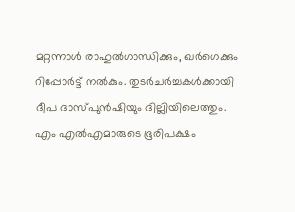മറ്റന്നാൾ രാഹുൽഗാന്ധിക്കും, ഖർഗെക്കും റിപ്പോർട്ട് നൽകും. തുടർചർച്ചകൾക്കായി ദീപ ദാസ്പുൻഷിയും ദില്ലിയിലെത്തും. എം എൽഎമാരുടെ ഭൂരിപക്ഷം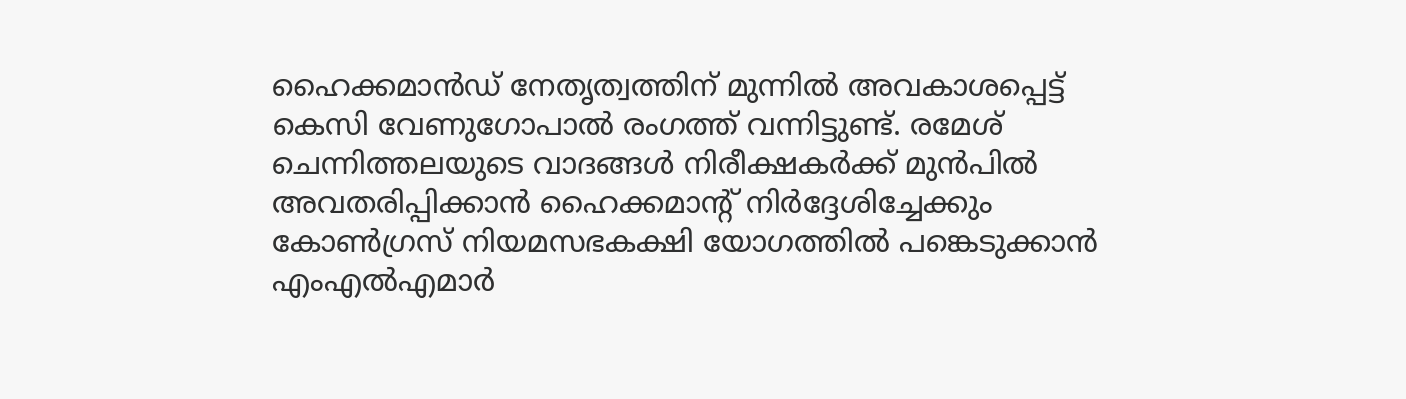ഹൈക്കമാൻഡ് നേതൃത്വത്തിന് മുന്നിൽ അവകാശപ്പെട്ട് കെസി വേണുഗോപാൽ രംഗത്ത് വന്നിട്ടുണ്ട്. രമേശ് ചെന്നിത്തലയുടെ വാദങ്ങൾ നിരീക്ഷകർക്ക് മുൻപിൽ അവതരിപ്പിക്കാൻ ഹൈക്കമാന്റ് നിർദ്ദേശിച്ചേക്കും  കോൺഗ്രസ് നിയമസഭകക്ഷി യോഗത്തിൽ പങ്കെടുക്കാൻ എംഎൽഎമാർ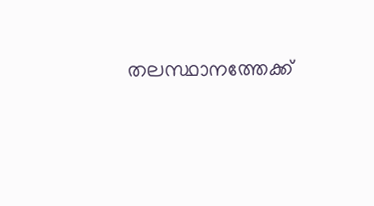തലസ്ഥാനത്തേക്ക്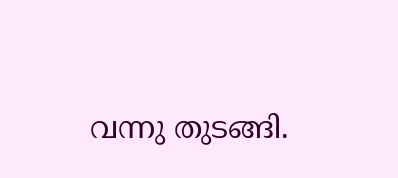വന്നു തുടങ്ങി.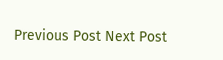Previous Post Next Post